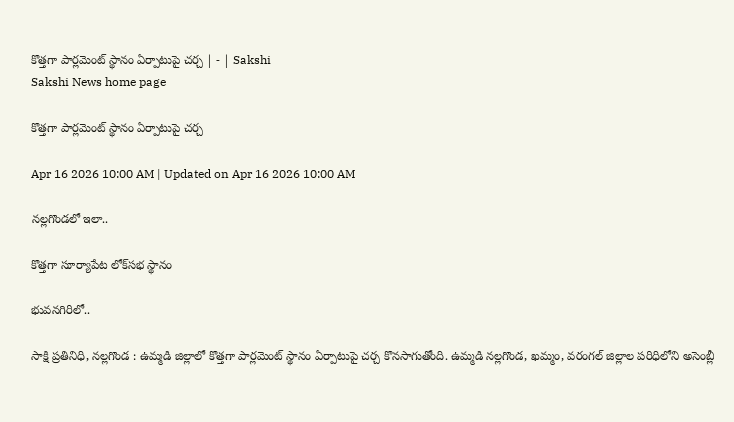కొత్తగా పార్లమెంట్‌ స్థానం ఏర్పాటుపై చర్చ | - | Sakshi
Sakshi News home page

కొత్తగా పార్లమెంట్‌ స్థానం ఏర్పాటుపై చర్చ

Apr 16 2026 10:00 AM | Updated on Apr 16 2026 10:00 AM

నల్లగొండలో ఇలా..

కొత్తగా సూర్యాపేట లోక్‌సభ స్థానం

భువనగిరిలో..

సాక్షి ప్రతినిధి, నల్లగొండ : ఉమ్మడి జిల్లాలో కొత్తగా పార్లమెంట్‌ స్థానం ఏర్పాటుపై చర్చ కొనసాగుతోంది. ఉమ్మడి నల్లగొండ, ఖమ్మం, వరంగల్‌ జిల్లాల పరిధిలోని అసెంబ్లీ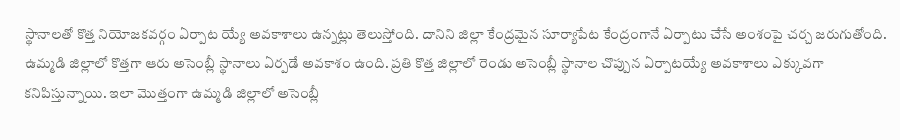స్థానాలతో కొత్త నియోజకవర్గం ఏర్పాట య్యే అవకాశాలు ఉన్నట్లు తెలుస్తోంది. దానిని జిల్లా కేంద్రమైన సూర్యాపేట కేంద్రంగానే ఏర్పాటు చేసే అంశంపై చర్చ జరుగుతోంది. ఉమ్మడి జిల్లాలో కొత్తగా ఆరు అసెంబ్లీ స్థానాలు ఏర్పడే అవకాశం ఉంది. ప్రతి కొత్త జిల్లాలో రెండు అసెంబ్లీ స్థానాల చొప్పున ఏర్పాటయ్యే అవకాశాలు ఎక్కువగా కనిపిస్తున్నాయి. ఇలా మొత్తంగా ఉమ్మడి జిల్లాలో అసెంబ్లీ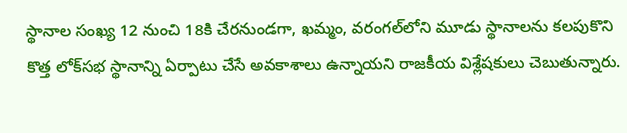స్థానాల సంఖ్య 12 నుంచి 18కి చేరనుండగా, ఖమ్మం, వరంగల్‌లోని మూడు స్థానాలను కలపుకొని కొత్త లోక్‌సభ స్థానాన్ని ఏర్పాటు చేసే అవకాశాలు ఉన్నాయని రాజకీయ విశ్లేషకులు చెబుతున్నారు.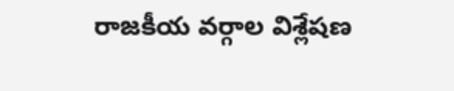రాజకీయ వర్గాల విశ్లేషణ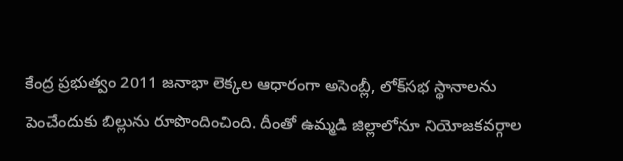కేంద్ర ప్రభుత్వం 2011 జనాభా లెక్కల ఆధారంగా అసెంబ్లీ, లోక్‌సభ స్థానాలను పెంచేందుకు బిల్లును రూపొందించింది. దీంతో ఉమ్మడి జిల్లాలోనూ నియోజకవర్గాల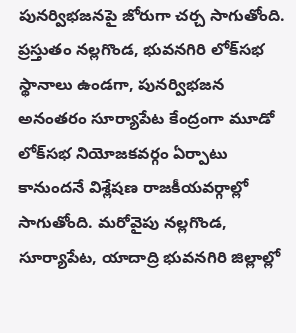పునర్విభజనపై జోరుగా చర్చ సాగుతోంది. ప్రస్తుతం నల్లగొండ, భువనగిరి లోక్‌సభ స్థానాలు ఉండగా, పునర్విభజన అనంతరం సూర్యాపేట కేంద్రంగా మూడో లోక్‌సభ నియోజకవర్గం ఏర్పాటు కానుందనే విశ్లేషణ రాజకీయవర్గాల్లో సాగుతోంది. మరోవైపు నల్లగొండ, సూర్యాపేట, యాదాద్రి భువనగిరి జిల్లాల్లో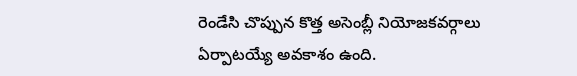రెండేసి చొప్పున కొత్త అసెంబ్లీ నియోజకవర్గాలు ఏర్పాటయ్యే అవకాశం ఉంది.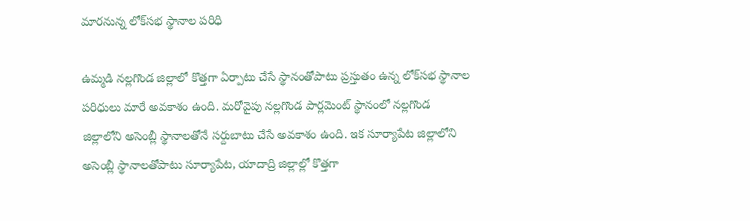మారనున్న లోక్‌సభ స్థానాల పరిధి

ఉమ్మడి నల్లగొండ జిల్లాలో కొత్తగా ఏర్పాటు చేసే స్థానంతోపాటు ప్రస్తుతం ఉన్న లోక్‌సభ స్థానాల పరిధులు మారే అవకాశం ఉంది. మరోవైపు నల్లగొండ పార్లమెంట్‌ స్థానంలో నల్లగొండ జిల్లాలోని అసెంబ్లీ స్థానాలతోనే సర్దుబాటు చేసే అవకాశం ఉంది. ఇక సూర్యాపేట జిల్లాలోని అసెంబ్లీ స్థానాలతోపాటు సూర్యాపేట, యాదాద్రి జిల్లాల్లో కొత్తగా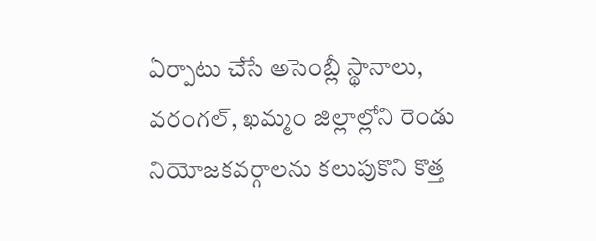ఏర్పాటు చేసే అసెంబ్లీ స్థానాలు, వరంగల్‌, ఖమ్మం జిల్లాల్లోని రెండు నియోజకవర్గాలను కలుపుకొని కొత్త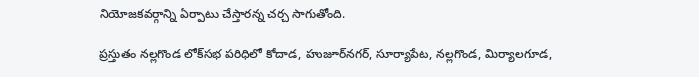నియోజకవర్గాన్ని ఏర్పాటు చేస్తారన్న చర్చ సాగుతోంది.

ప్రస్తుతం నల్లగొండ లోక్‌సభ పరిధిలో కోదాడ, హుజూర్‌నగర్‌, సూర్యాపేట, నల్లగొండ, మిర్యాలగూడ,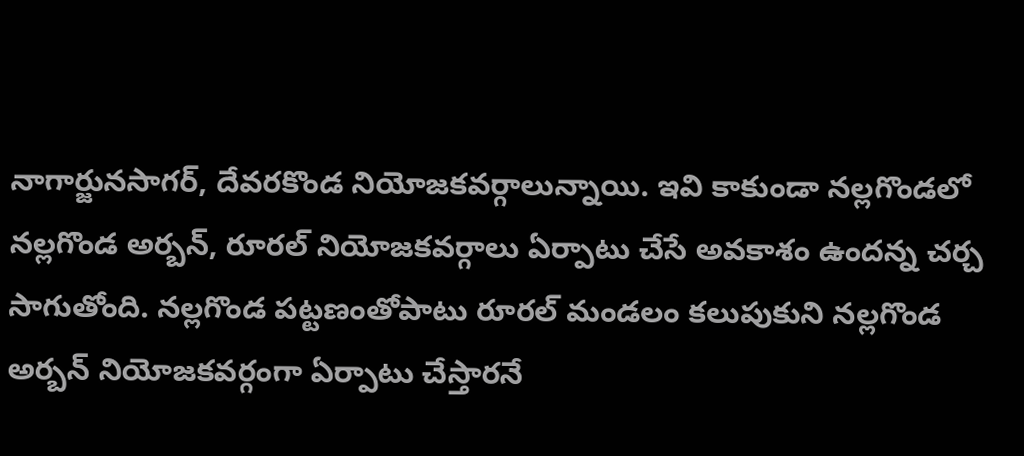నాగార్జునసాగర్‌, దేవరకొండ నియోజకవర్గాలున్నాయి. ఇవి కాకుండా నల్లగొండలో నల్లగొండ అర్బన్‌, రూరల్‌ నియోజకవర్గాలు ఏర్పాటు చేసే అవకాశం ఉందన్న చర్చ సాగుతోంది. నల్లగొండ పట్టణంతోపాటు రూరల్‌ మండలం కలుపుకుని నల్లగొండ అర్బన్‌ నియోజకవర్గంగా ఏర్పాటు చేస్తారనే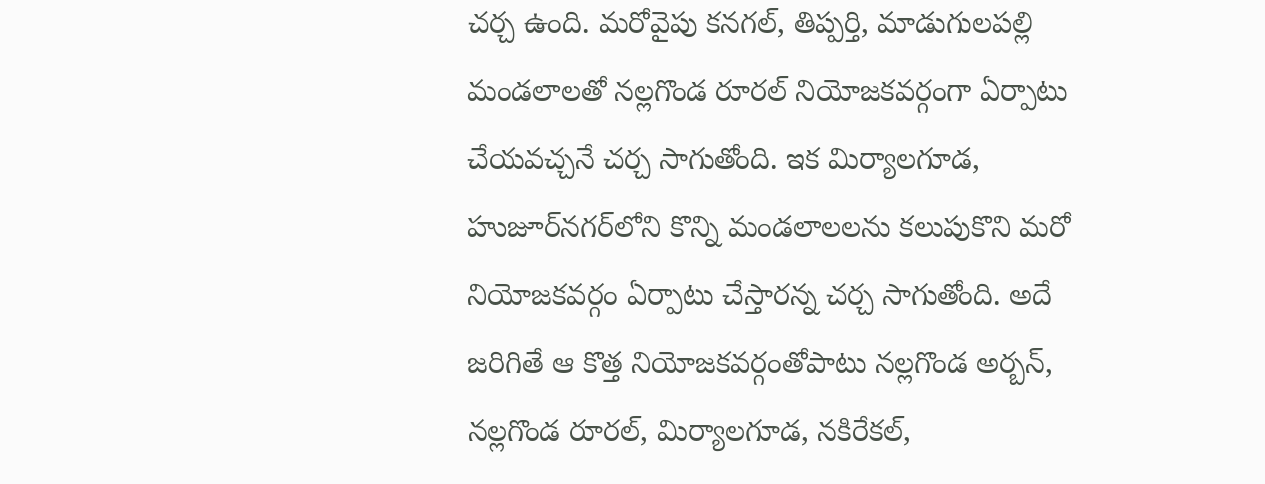చర్చ ఉంది. మరోవైపు కనగల్‌, తిప్పర్తి, మాడుగులపల్లి మండలాలతో నల్లగొండ రూరల్‌ నియోజకవర్గంగా ఏర్పాటు చేయవచ్చనే చర్చ సాగుతోంది. ఇక మిర్యాలగూడ, హుజూర్‌నగర్‌లోని కొన్ని మండలాలలను కలుపుకొని మరో నియోజకవర్గం ఏర్పాటు చేస్తారన్న చర్చ సాగుతోంది. అదే జరిగితే ఆ కొత్త నియోజకవర్గంతోపాటు నల్లగొండ అర్బన్‌, నల్లగొండ రూరల్‌, మిర్యాలగూడ, నకిరేకల్‌,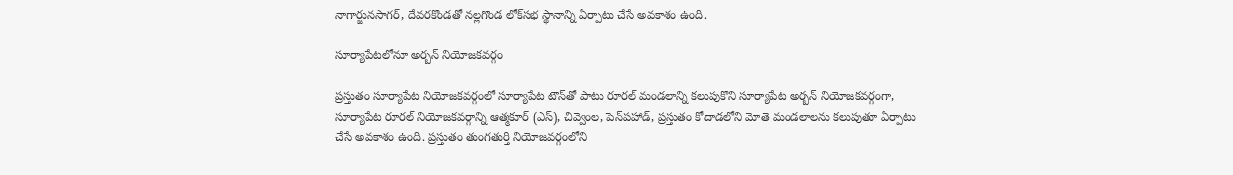నాగార్జునసాగర్‌, దేవరకొండతో నల్లగొండ లోక్‌సభ స్థానాన్ని ఏర్పాటు చేసే అవకాశం ఉంది.

సూర్యాపేటలోనూ అర్బన్‌ నియోజకవర్గం

ప్రస్తుతం సూర్యాపేట నియోజకవర్గంలో సూర్యాపేట టౌన్‌తో పాటు రూరల్‌ మండలాన్ని కలుపుకొని సూర్యాపేట అర్బన్‌ నియోజకవర్గంగా, సూర్యాపేట రూరల్‌ నియోజకవర్గాన్ని ఆత్మకూర్‌ (ఎస్‌), చివ్వెంల, పెన్‌పహాడ్‌, ప్రస్తుతం కోదాడలోని మోతె మండలాలను కలుపుతూ ఏర్పాటు చేసే అవకాశం ఉంది. ప్రస్తుతం తుంగతుర్తి నియోజవర్గంలోని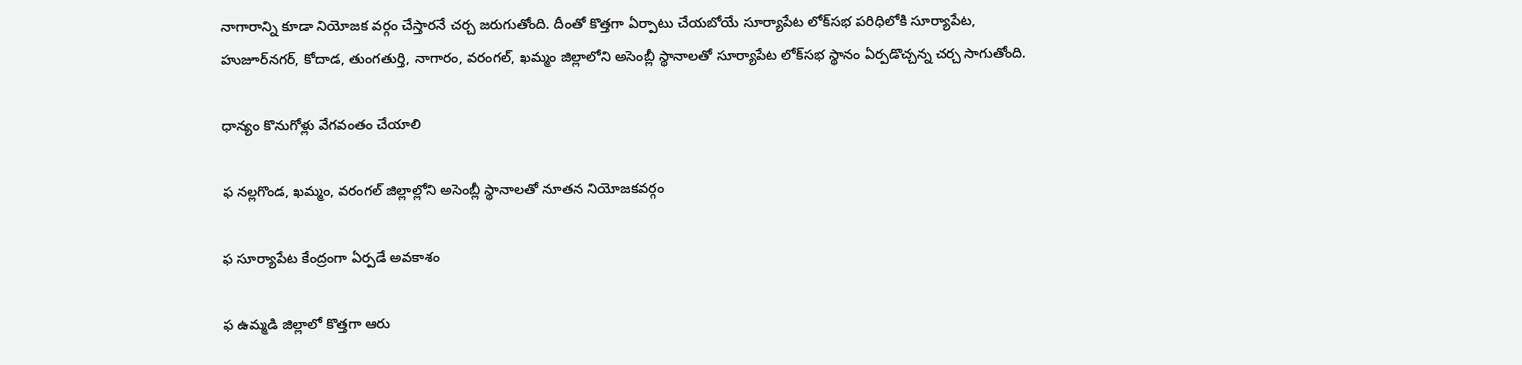నాగారాన్ని కూడా నియోజక వర్గం చేస్తారనే చర్చ జరుగుతోంది. దీంతో కొత్తగా ఏర్పాటు చేయబోయే సూర్యాపేట లోక్‌సభ పరిధిలోకి సూర్యాపేట, హుజూర్‌నగర్‌, కోదాడ, తుంగతుర్తి, నాగారం, వరంగల్‌, ఖమ్మం జిల్లాలోని అసెంబ్లీ స్థానాలతో సూర్యాపేట లోక్‌సభ స్థానం ఏర్పడొచ్చన్న చర్చ సాగుతోంది.

ధాన్యం కొనుగోళ్లు వేగవంతం చేయాలి

ఫ నల్లగొండ, ఖమ్మం, వరంగల్‌ జిల్లాల్లోని అసెంబ్లీ స్థానాలతో నూతన నియోజకవర్గం

ఫ సూర్యాపేట కేంద్రంగా ఏర్పడే అవకాశం

ఫ ఉమ్మడి జిల్లాలో కొత్తగా ఆరు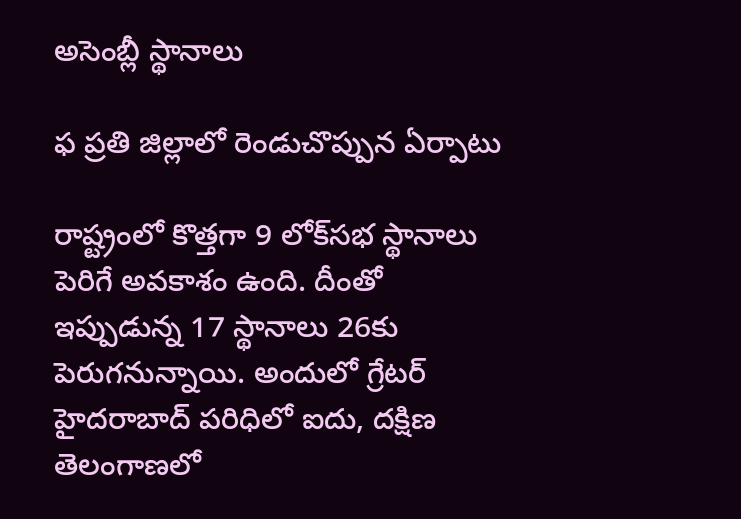అసెంబ్లీ స్థానాలు

ఫ ప్రతి జిల్లాలో రెండుచొప్పున ఏర్పాటు

రాష్ట్రంలో కొత్తగా 9 లోక్‌సభ స్థానాలు పెరిగే అవకాశం ఉంది. దీంతో ఇప్పుడున్న 17 స్థానాలు 26కు పెరుగనున్నాయి. అందులో గ్రేటర్‌ హైదరాబాద్‌ పరిధిలో ఐదు, దక్షిణ తెలంగాణలో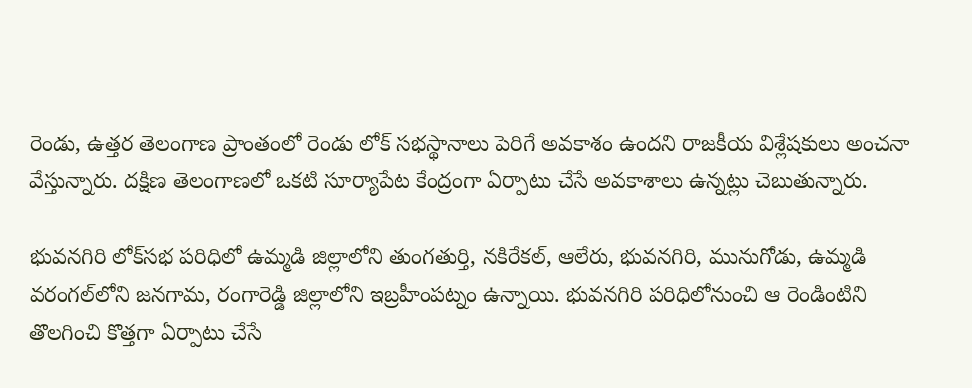రెండు, ఉత్తర తెలంగాణ ప్రాంతంలో రెండు లోక్‌ సభస్థానాలు పెరిగే అవకాశం ఉందని రాజకీయ విశ్లేషకులు అంచనా వేస్తున్నారు. దక్షిణ తెలంగాణలో ఒకటి సూర్యాపేట కేంద్రంగా ఏర్పాటు చేసే అవకాశాలు ఉన్నట్లు చెబుతున్నారు.

భువనగిరి లోక్‌సభ పరిధిలో ఉమ్మడి జిల్లాలోని తుంగతుర్తి, నకిరేకల్‌, ఆలేరు, భువనగిరి, మునుగోడు, ఉమ్మడి వరంగల్‌లోని జనగామ, రంగారెడ్డి జిల్లాలోని ఇబ్రహీంపట్నం ఉన్నాయి. భువనగిరి పరిధిలోనుంచి ఆ రెండింటిని తొలగించి కొత్తగా ఏర్పాటు చేసే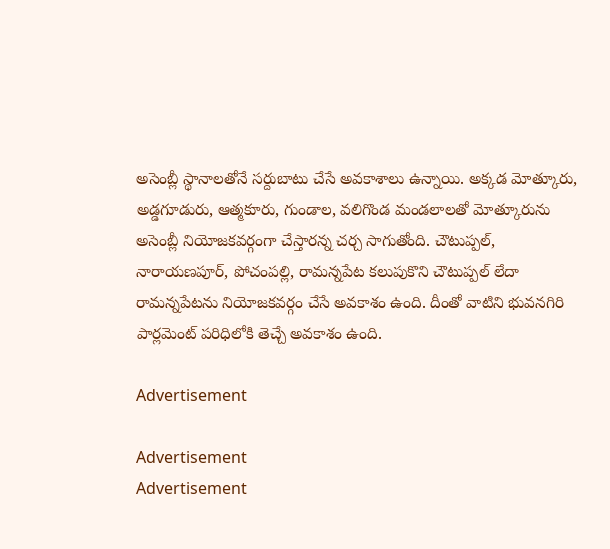అసెంబ్లీ స్థానాలతోనే సర్దుబాటు చేసే అవకాశాలు ఉన్నాయి. అక్కడ మోత్కూరు, అడ్డగూడురు, ఆత్మకూరు, గుండాల, వలిగొండ మండలాలతో మోత్కూరును అసెంబ్లీ నియోజకవర్గంగా చేస్తారన్న చర్చ సాగుతోంది. చౌటుప్పల్‌, నారాయణపూర్‌, పోచంపల్లి, రామన్నపేట కలుపుకొని చౌటుప్పల్‌ లేదా రామన్నపేటను నియోజకవర్గం చేసే అవకాశం ఉంది. దీంతో వాటిని భువనగిరి పార్లమెంట్‌ పరిధిలోకి తెచ్చే అవకాశం ఉంది.

Advertisement

Advertisement
Advertisement